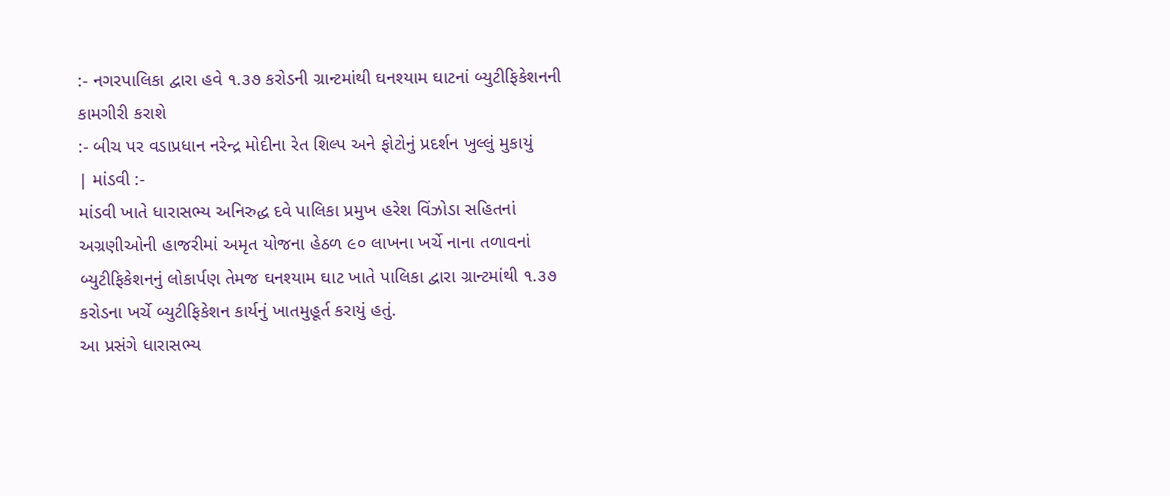:- નગરપાલિકા દ્વારા હવે ૧.૩૭ કરોડની ગ્રાન્ટમાંથી ઘનશ્યામ ઘાટનાં બ્યુટીફિકેશનની કામગીરી કરાશે
:- બીચ પર વડાપ્રધાન નરેન્દ્ર મોદીના રેત શિલ્પ અને ફોટોનું પ્રદર્શન ખુલ્લું મુકાયું
| માંડવી :-
માંડવી ખાતે ધારાસભ્ય અનિરુદ્ધ દવે પાલિકા પ્રમુખ હરેશ વિંઝોડા સહિતનાં અગ્રણીઓની હાજરીમાં અમૃત યોજના હેઠળ ૯૦ લાખના ખર્ચે નાના તળાવનાં બ્યુટીફિકેશનનું લોકાર્પણ તેમજ ઘનશ્યામ ઘાટ ખાતે પાલિકા દ્વારા ગ્રાન્ટમાંથી ૧.૩૭ કરોડના ખર્ચે બ્યુટીફિકેશન કાર્યનું ખાતમુહૂર્ત કરાયું હતું.
આ પ્રસંગે ધારાસભ્ય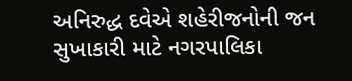અનિરુદ્ધ દવેએ શહેરીજનોની જન સુખાકારી માટે નગરપાલિકા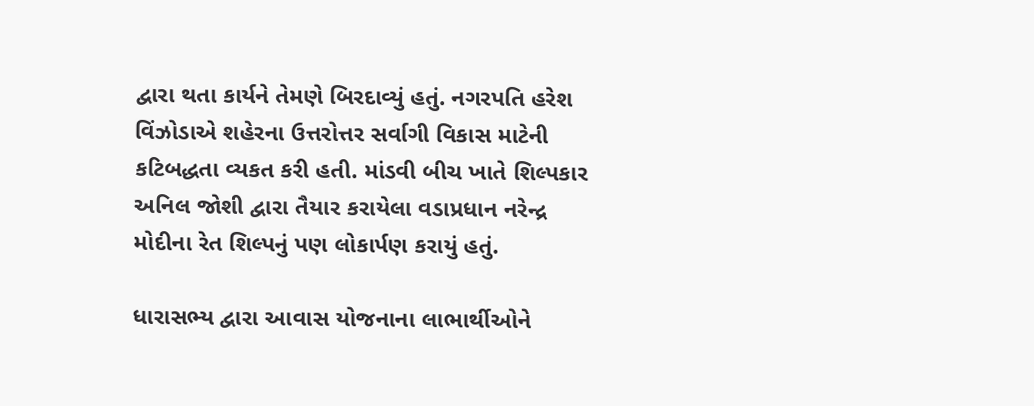દ્વારા થતા કાર્યને તેમણે બિરદાવ્યું હતું. નગરપતિ હરેશ વિંઝોડાએ શહેરના ઉત્તરોત્તર સર્વાગી વિકાસ માટેની કટિબદ્ધતા વ્યકત કરી હતી. માંડવી બીચ ખાતે શિલ્પકાર અનિલ જોશી દ્વારા તૈયાર કરાયેલા વડાપ્રધાન નરેન્દ્ર મોદીના રેત શિલ્પનું પણ લોકાર્પણ કરાયું હતું.

ધારાસભ્ય દ્વારા આવાસ યોજનાના લાભાર્થીઓને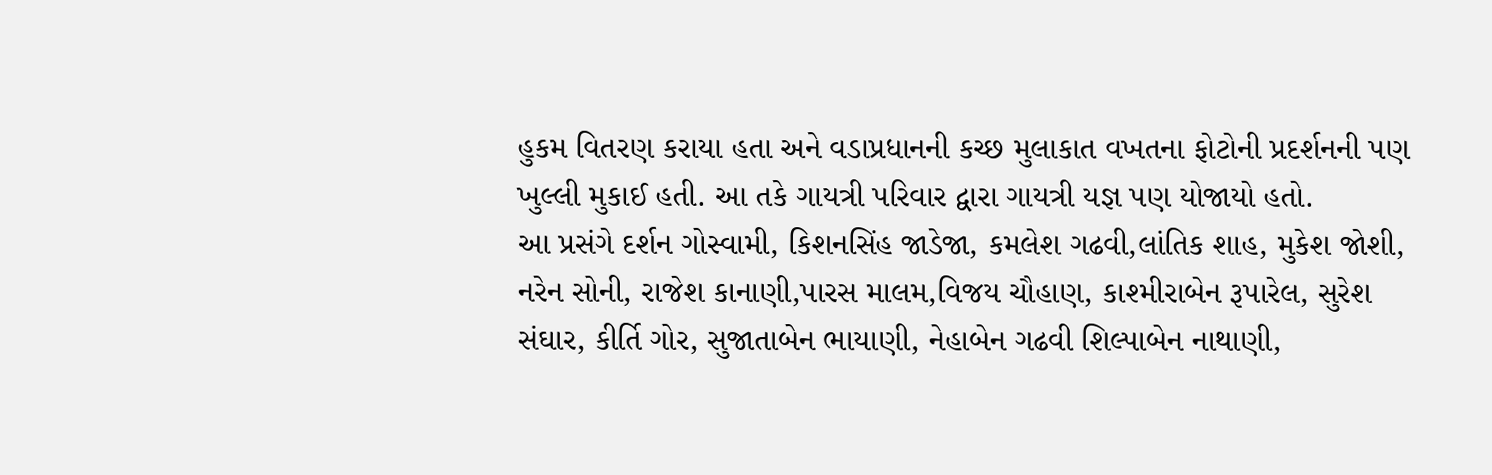હુકમ વિતરણ કરાયા હતા અને વડાપ્રધાનની કચ્છ મુલાકાત વખતના ફોટોની પ્રદર્શનની પણ ખુલ્લી મુકાઈ હતી. આ તકે ગાયત્રી પરિવાર દ્વારા ગાયત્રી યજ્ઞ પણ યોજાયો હતો.
આ પ્રસંગે દર્શન ગોસ્વામી, કિશનસિંહ જાડેજા, કમલેશ ગઢવી,લાંતિક શાહ, મુકેશ જોશી, નરેન સોની, રાજેશ કાનાણી,પારસ માલમ,વિજય ચૌહાણ, કાશ્મીરાબેન રૂપારેલ, સુરેશ સંઘાર, કીર્તિ ગોર, સુજાતાબેન ભાયાણી, નેહાબેન ગઢવી શિલ્પાબેન નાથાણી,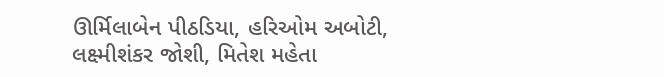ઊર્મિલાબેન પીઠડિયા, હરિઓમ અબોટી, લક્ષ્મીશંકર જોશી, મિતેશ મહેતા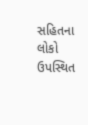સહિતના લોકો ઉપસ્થિત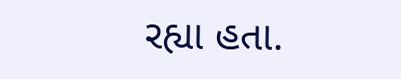રહ્યા હતા.